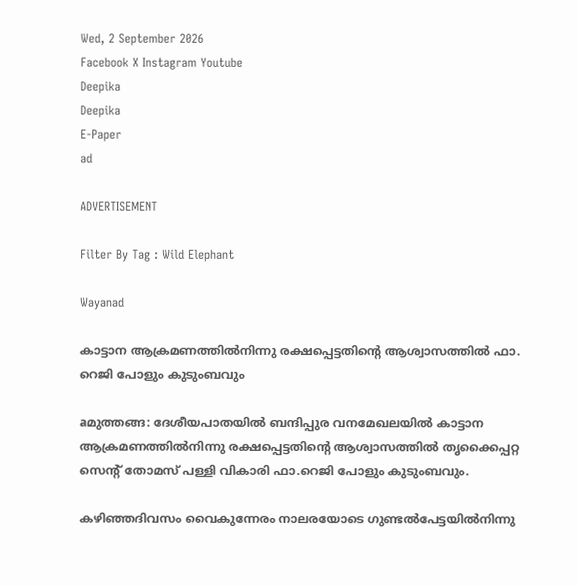Wed, 2 September 2026
Facebook X Instagram Youtube
Deepika
Deepika
E-Paper
ad

ADVERTISEMENT

Filter By Tag : Wild Elephant

Wayanad

കാട്ടാന ആക്രമണത്തില്‍നിന്നു രക്ഷപ്പെട്ടതിന്‍റെ ആശ്വാസത്തില്‍ ഫാ. റെജി പോളും കുടുംബവും

aമുത്തങ്ങ: ദേശീയപാതയില്‍ ബന്ദിപ്പുര വനമേഖലയില്‍ കാട്ടാന ആക്രമണത്തില്‍നിന്നു രക്ഷപ്പെട്ടതിന്‍റെ ആശ്വാസത്തില്‍ തൃക്കൈപ്പറ്റ സെന്‍റ് തോമസ് പള്ളി വികാരി ഫാ.റെജി പോളും കുടുംബവും.

കഴിഞ്ഞദിവസം വൈകുന്നേരം നാലരയോടെ ഗുണ്ടല്‍പേട്ടയില്‍നിന്നു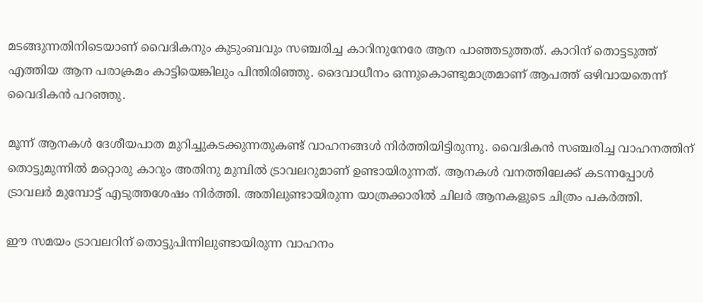മടങ്ങുന്നതിനിടെയാണ് വൈദികനും കുടുംബവും സഞ്ചരിച്ച കാറിനുനേരേ ആന പാഞ്ഞടുത്തത്. കാറിന് തൊട്ടടുത്ത് എത്തിയ ആന പരാക്രമം കാട്ടിയെങ്കിലും പിന്തിരിഞ്ഞു. ദൈവാധീനം ഒന്നുകൊണ്ടുമാത്രമാണ് ആപത്ത് ഒഴിവായതെന്ന് വൈദികന്‍ പറഞ്ഞു.

മൂന്ന് ആനകള്‍ ദേശീയപാത മുറിച്ചുകടക്കുന്നതുകണ്ട് വാഹനങ്ങള്‍ നിര്‍ത്തിയിട്ടിരുന്നു. വൈദികന്‍ സഞ്ചരിച്ച വാഹനത്തിന് തൊട്ടുമുന്നില്‍ മറ്റൊരു കാറും അതിനു മുമ്പില്‍ ട്രാവലറുമാണ് ഉണ്ടായിരുന്നത്. ആനകള്‍ വനത്തിലേക്ക് കടന്നപ്പോള്‍ ട്രാവലര്‍ മുമ്പോട്ട് എടുത്തശേഷം നിര്‍ത്തി. അതിലുണ്ടായിരുന്ന യാത്രക്കാരില്‍ ചിലര്‍ ആനകളുടെ ചിത്രം പകര്‍ത്തി.

ഈ സമയം ട്രാവലറിന് തൊട്ടുപിന്നിലുണ്ടായിരുന്ന വാഹനം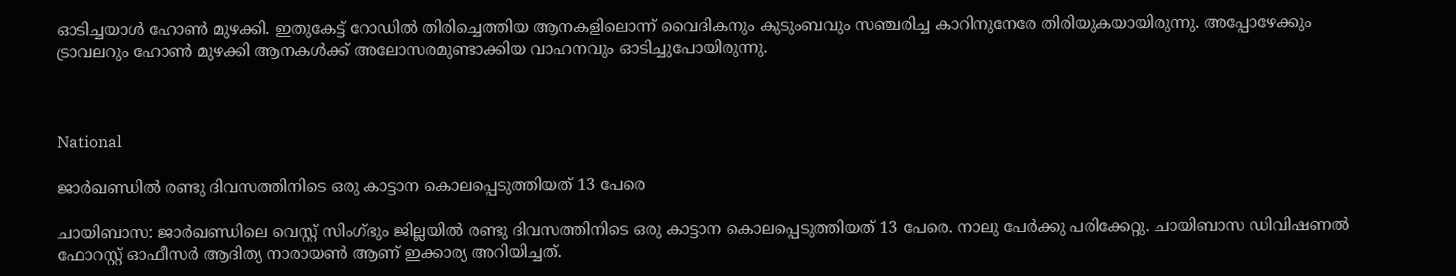ഓടിച്ചയാള്‍ ഹോണ്‍ മുഴക്കി. ഇതുകേട്ട് റോഡില്‍ തിരിച്ചെത്തിയ ആനകളിലൊന്ന് വൈദികനും കുടുംബവും സഞ്ചരിച്ച കാറിനുനേരേ തിരിയുകയായിരുന്നു. അപ്പോഴേക്കും ട്രാവലറും ഹോണ്‍ മുഴക്കി ആനകള്‍ക്ക് അലോസരമുണ്ടാക്കിയ വാഹനവും ഓടിച്ചുപോയിരുന്നു.



National

ജാർഖണ്ഡിൽ രണ്ടു ദിവസത്തിനിടെ ഒരു കാട്ടാന കൊലപ്പെടുത്തിയത് 13 പേരെ

ചായിബാസ: ജാർഖണ്ഡിലെ വെസ്റ്റ് സിംഗ്ഭും ജില്ലയിൽ രണ്ടു ദിവസത്തിനിടെ ഒരു കാട്ടാന കൊലപ്പെടുത്തിയത് 13 പേരെ. നാലു പേർക്കു പരിക്കേറ്റു. ചായിബാസ ഡിവിഷണൽ ഫോറസ്റ്റ് ഓഫീസർ ആദിത്യ നാരായൺ ആണ് ഇക്കാര്യ അറിയിച്ചത്.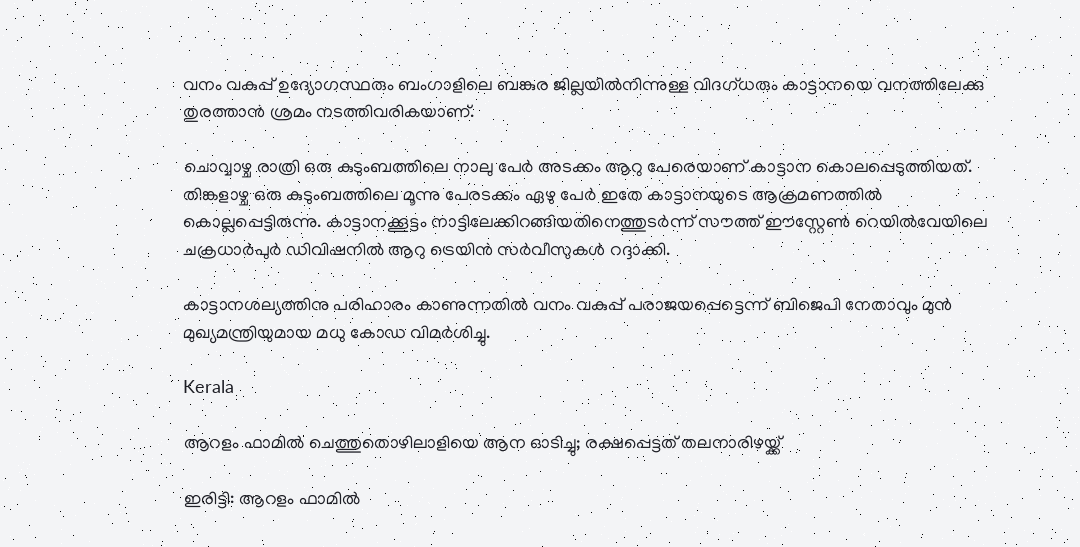വനം വകുപ്പ് ഉദ്യോഗസ്ഥരും ബംഗാളിലെ ബങ്കുര ജില്ലയിൽനിന്നുള്ള വിദഗ്ധരും കാട്ടാനയെ വനത്തിലേക്കു തുരത്താൻ ശ്രമം നടത്തിവരികയാണ്.

ചൊവ്വാഴ്ച രാത്രി ഒരു കുടുംബത്തിലെ നാലു പേർ അടക്കം ആറു പേരെയാണ് കാട്ടാന കൊലപ്പെടുത്തിയത്. തിങ്കളാഴ്ച ഒരു കുടുംബത്തിലെ മൂന്നു പേരടക്കം ഏഴു പേർ ഇതേ കാട്ടാനയുടെ ആക്രമണത്തിൽ കൊല്ലപ്പെട്ടിരുന്നു. കാട്ടാനക്കൂട്ടം നാട്ടിലേക്കിറങ്ങിയതിനെത്തുടർന്ന് സൗത്ത് ഈസ്റ്റേൺ റെയിൽവേയിലെ ചക്രധാർപുർ ഡിവിഷനിൽ ആറു ട്രെയിൻ സർവീസുകൾ റദ്ദാക്കി.

കാട്ടാനശല്യത്തിനു പരിഹാരം കാണുന്നതിൽ വനം വകുപ്പ് പരാജയപ്പെട്ടെന്ന് ബിജെപി നേതാവും മുൻ മുഖ്യമന്ത്രിയുമായ മധു കോഡ വിമർശിച്ചു.

Kerala

ആറളം ഫാമിൽ ചെത്തുതൊഴിലാളിയെ ആന ഓടിച്ചു; രക്ഷപ്പെട്ടത് തലനാരിഴയ്ക്ക്

ഇരിട്ടി: ആറളം ഫാമിൽ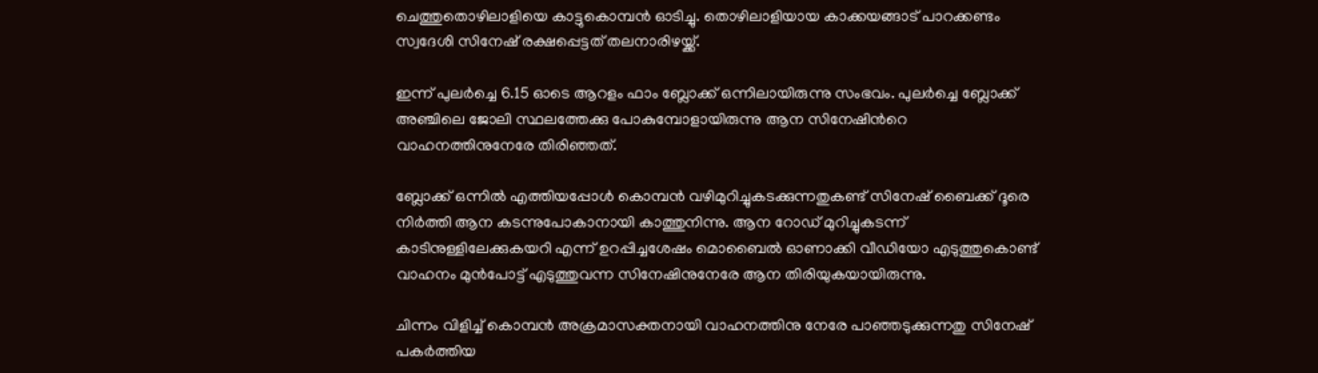ചെത്തുതൊഴിലാളിയെ കാട്ടുകൊമ്പൻ ഓടിച്ചു. തൊഴിലാളിയായ കാക്കയങ്ങാട് പാറക്കണ്ടം സ്വദേശി സിനേഷ് രക്ഷപ്പെട്ടത് തലനാരിഴയ്ക്ക്.

ഇന്ന് പുലർച്ചെ 6.15 ഓടെ ആറളം ഫാം ബ്ലോക്ക് ഒന്നിലായിരുന്നു സംഭവം. പുലർച്ചെ ബ്ലോക്ക് അഞ്ചിലെ ജോലി സ്ഥലത്തേക്കു പോകുമ്പോളായിരുന്നു ആന സിനേഷിന്‍റെ വാഹനത്തിനുനേരേ തിരിഞ്ഞത്.

ബ്ലോക്ക് ഒന്നിൽ എത്തിയപ്പോൾ കൊമ്പൻ വഴിമുറിച്ചുകടക്കുന്നതുകണ്ട് സിനേഷ് ബൈക്ക് ദൂരെ നിർത്തി ആന കടന്നുപോകാനായി കാത്തുനിന്നു. ആന റോഡ് മുറിച്ചുകടന്ന് കാടിനുള്ളിലേക്കുകയറി എന്ന് ഉറപ്പിച്ചശേഷം മൊബൈൽ ഓണാക്കി വീഡിയോ എടുത്തുകൊണ്ട് വാഹനം മുൻപോട്ട് എടുത്തുവന്ന സിനേഷിനുനേരേ ആന തിരിയുകയായിരുന്നു.

ചിന്നം വിളിച്ച് കൊമ്പൻ അക്രമാസക്തനായി വാഹനത്തിനു നേരേ പാഞ്ഞടുക്കുന്നതു സിനേഷ് പകർത്തിയ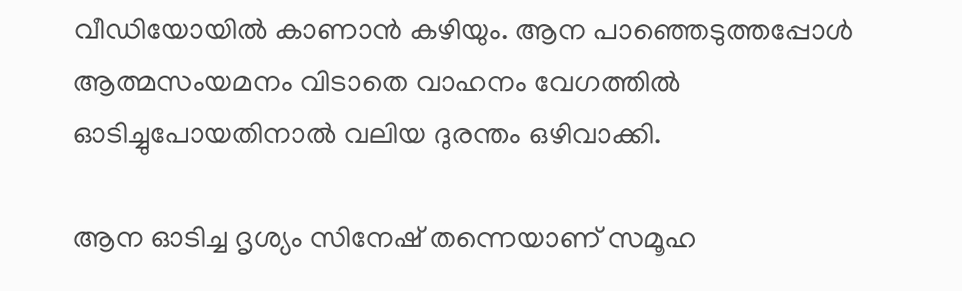വീഡിയോയിൽ കാണാൻ കഴിയും. ആന പാഞ്ഞെടുത്തപ്പോൾ ആത്മസംയമനം വിടാതെ വാഹനം വേഗത്തിൽ ഓടിച്ചുപോയതിനാൽ വലിയ ദുരന്തം ഒഴിവാക്കി.

ആന ഓടിച്ച ദൃശ്യം സിനേഷ് തന്നെയാണ് സമൂഹ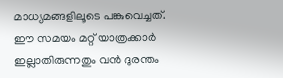മാധ്യമങ്ങളിലൂടെ പങ്കുവെച്ചത്. ഈ സമയം മറ്റ് യാത്രക്കാർ ഇല്ലാതിരുന്നതും വൻ ദുരന്തം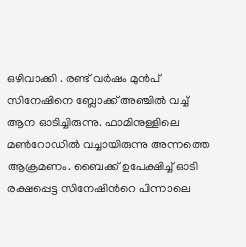ഒഴിവാക്കി . രണ്ട് വർഷം മുൻപ് സിനേഷിനെ ബ്ലോക്ക് അഞ്ചിൽ വച്ച് ആന ഓടിച്ചിരുന്നു. ഫാമിനുള്ളിലെ മൺറോഡിൽ വച്ചായിരുന്നു അന്നത്തെ ആക്രമണം. ബൈക്ക് ഉപേക്ഷിച്ച് ഓടി രക്ഷപ്പെട്ട സിനേഷിന്‍റെ പിന്നാലെ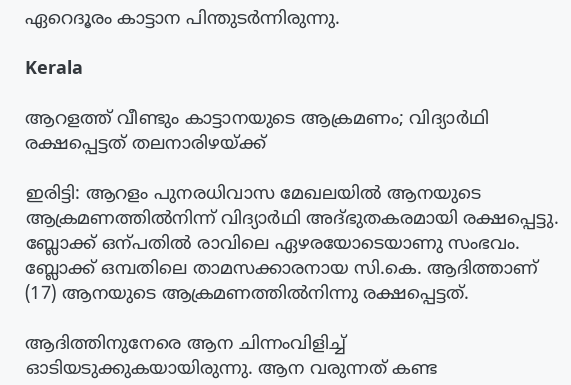ഏറെദൂരം കാട്ടാന പിന്തുടർന്നിരുന്നു.

Kerala

ആറളത്ത് വീണ്ടും കാട്ടാനയുടെ ആക്രമണം; വിദ്യാർഥി രക്ഷപ്പെട്ടത് തലനാരിഴയ്ക്ക്

ഇരിട്ടി: ആറളം പുനരധിവാസ മേഖലയിൽ ആനയുടെ ആക്രമണത്തിൽനിന്ന് വിദ്യാർഥി അദ്ഭുതകരമായി രക്ഷപ്പെട്ടു. ബ്ലോക്ക് ഒന്പതിൽ രാവിലെ ഏഴരയോടെയാണു സംഭവം. ബ്ലോക്ക് ഒമ്പതിലെ താമസക്കാരനായ സി.കെ. ആദിത്താണ് (17) ആനയുടെ ആക്രമണത്തിൽനിന്നു രക്ഷപ്പെട്ടത്.

ആദിത്തിനുനേരെ ആന ചിന്നംവിളിച്ച് ഓടിയടുക്കുകയായിരുന്നു. ആന വരുന്നത് കണ്ട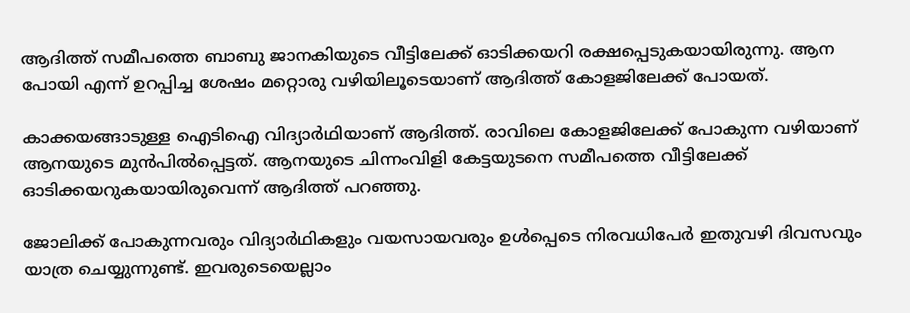ആദിത്ത് സമീപത്തെ ബാബു ജാനകിയുടെ വീട്ടിലേക്ക് ഓടിക്കയറി രക്ഷപ്പെടുകയായിരുന്നു. ആന പോയി എന്ന് ഉറപ്പിച്ച ശേഷം മറ്റൊരു വഴിയിലൂടെയാണ് ആദിത്ത് കോളജിലേക്ക് പോയത്.

കാക്കയങ്ങാടുള്ള ഐടിഐ വിദ്യാർഥിയാണ് ആദിത്ത്. രാവിലെ കോളജിലേക്ക് പോകുന്ന വഴിയാണ് ആനയുടെ മുൻപിൽപ്പെട്ടത്. ആനയുടെ ചിന്നംവിളി കേട്ടയുടനെ സമീപത്തെ വീട്ടിലേക്ക് ഓടിക്കയറുകയായിരുവെന്ന് ആദിത്ത് പറഞ്ഞു.

ജോലിക്ക് പോകുന്നവരും വിദ്യാർഥികളും വയസായവരും ഉൾപ്പെടെ നിരവധിപേർ ഇതുവഴി ദിവസവും യാത്ര ചെയ്യുന്നുണ്ട്. ഇവരുടെയെല്ലാം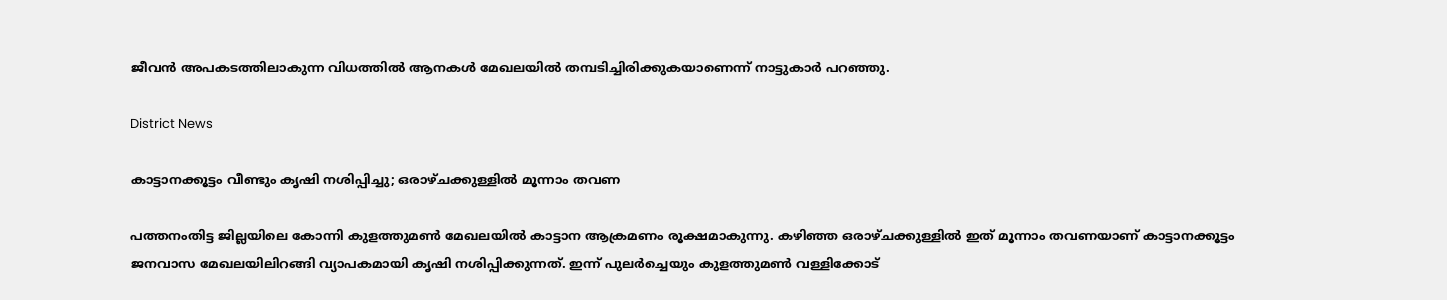ജീവൻ അപകടത്തിലാകുന്ന വിധത്തിൽ ആനകൾ മേഖലയിൽ തമ്പടിച്ചിരിക്കുകയാണെന്ന് നാട്ടുകാർ പറഞ്ഞു.

District News

കാട്ടാനക്കൂട്ടം വീണ്ടും കൃഷി നശിപ്പിച്ചു; ഒരാഴ്ചക്കുള്ളിൽ മൂന്നാം തവണ

പത്തനംതിട്ട ജില്ലയിലെ കോന്നി കുളത്തുമൺ മേഖലയിൽ കാട്ടാന ആക്രമണം രൂക്ഷമാകുന്നു. കഴിഞ്ഞ ഒരാഴ്ചക്കുള്ളിൽ ഇത് മൂന്നാം തവണയാണ് കാട്ടാനക്കൂട്ടം ജനവാസ മേഖലയിലിറങ്ങി വ്യാപകമായി കൃഷി നശിപ്പിക്കുന്നത്. ഇന്ന് പുലർച്ചെയും കുളത്തുമൺ വള്ളിക്കോട്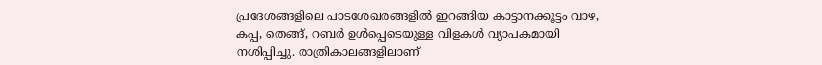പ്രദേശങ്ങളിലെ പാടശേഖരങ്ങളിൽ ഇറങ്ങിയ കാട്ടാനക്കൂട്ടം വാഴ, കപ്പ, തെങ്ങ്, റബർ ഉൾപ്പെടെയുള്ള വിളകൾ വ്യാപകമായി നശിപ്പിച്ചു. രാത്രികാലങ്ങളിലാണ്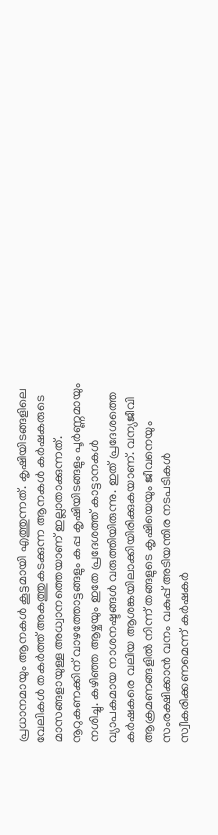പ്രധാനമായും ആനകൾ കൂട്ടമായി എത്തുന്നത്. കൃഷിയിടങ്ങളിലെ വേലികൾ തകർത്ത് അകത്തുകടക്കുന്ന ആനകൾ കർഷകരുടെ മാസങ്ങളായുള്ള അധ്വാനത്തെയാണ് ഇല്ലാതാക്കുന്നത്. നൂറുകണക്കിന് വാഴത്തോട്ടങ്ങളും കപ്പ കൃഷിയിടങ്ങളും പൂർണ്ണമായും നശിച്ചു. കഴിഞ്ഞ ആഴ്ചയും ഇതേ പ്രദേശത്ത് കാട്ടാനകൾ വ്യാപകമായ നാശനഷ്ടങ്ങൾ വരുത്തിയിരുന്നു. ഇത് പ്രദേശത്തെ കർഷകരെ വലിയ ആശങ്കയിലാക്കിയിരിക്കുകയാണ്. വന്യജീവി ആക്രമണങ്ങളിൽ നിന്ന് തങ്ങളുടെ കൃഷിയെയും ജീവനെയും സംരക്ഷിക്കാൻ വനം വകുപ്പ് അടിയന്തിര നടപടികൾ സ്വീകരിക്കണമെന്ന് കർഷകർ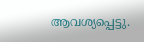ആവശ്യപ്പെട്ടു.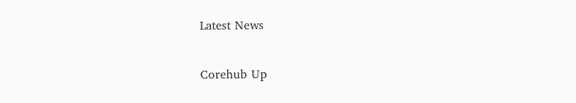Latest News

Corehub Up